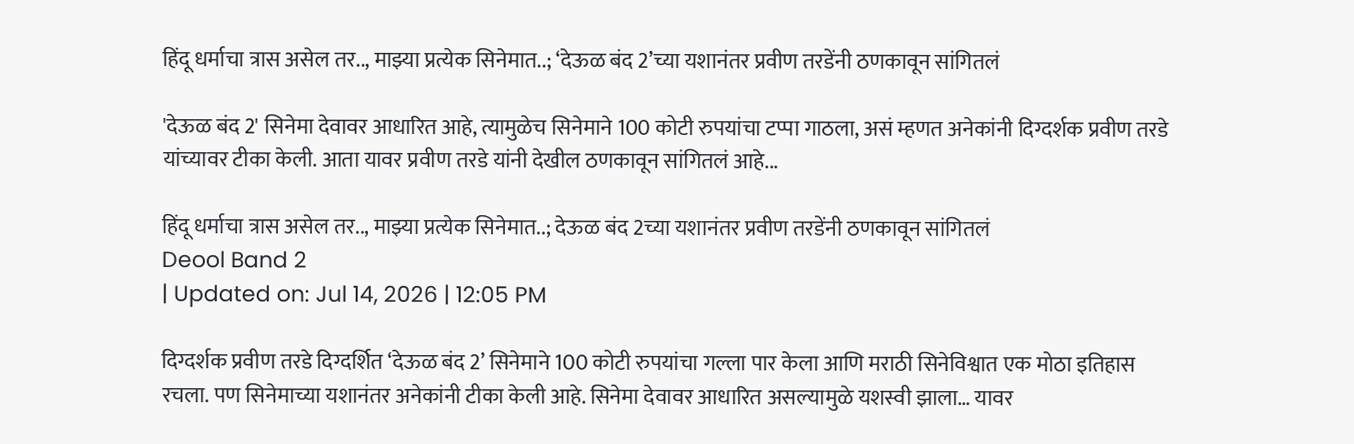हिंदू धर्माचा त्रास असेल तर.., माझ्या प्रत्येक सिनेमात..; ‘देऊळ बंद 2’च्या यशानंतर प्रवीण तरडेंनी ठणकावून सांगितलं

'देऊळ बंद 2' सिनेमा देवावर आधारित आहे, त्यामुळेच सिनेमाने 100 कोटी रुपयांचा टप्पा गाठला, असं म्हणत अनेकांनी दिग्दर्शक प्रवीण तरडे यांच्यावर टीका केली. आता यावर प्रवीण तरडे यांनी देखील ठणकावून सांगितलं आहे...

हिंदू धर्माचा त्रास असेल तर.., माझ्या प्रत्येक सिनेमात..; देऊळ बंद 2च्या यशानंतर प्रवीण तरडेंनी ठणकावून सांगितलं
Deool Band 2
| Updated on: Jul 14, 2026 | 12:05 PM

दिग्दर्शक प्रवीण तरडे दिग्दर्शित ‘देऊळ बंद 2’ सिनेमाने 100 कोटी रुपयांचा गल्ला पार केला आणि मराठी सिनेविश्वात एक मोठा इतिहास रचला. पण सिनेमाच्या यशानंतर अनेकांनी टीका केली आहे. सिनेमा देवावर आधारित असल्यामुळे यशस्वी झाला… यावर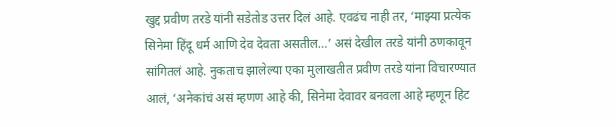खुद्द प्रवीण तरडे यांनी सडेतोड उत्तर दिलं आहे. एवढंच नाही तर, ‘माझ्या प्रत्येक सिनेमा हिंदू धर्म आणि देव देवता असतील…’ असं देखील तरडे यांनी ठणकावून सांगितलं आहे. नुकताच झालेल्या एका मुलाखतीत प्रवीण तरडे यांना विचारण्यात आलं, ‘अनेकांचं असं म्हणण आहे की, सिनेमा देवावर बनवला आहे म्हणून हिट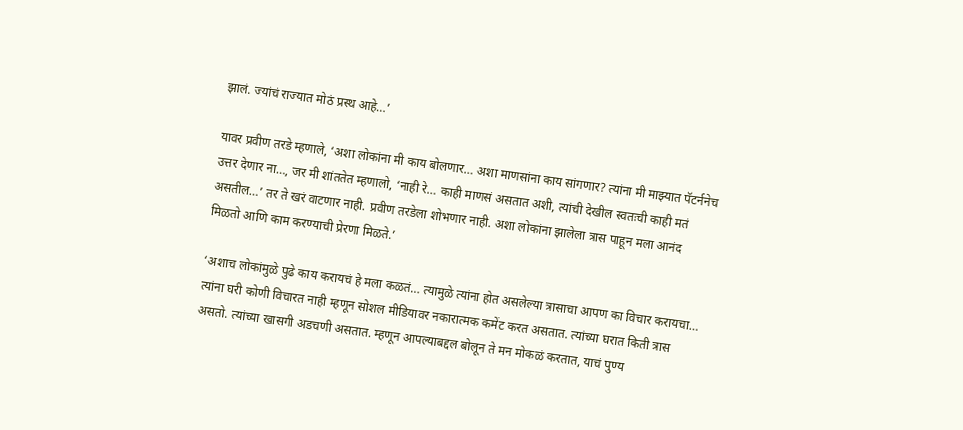झालं. ज्यांचं राज्यात मोठं प्रस्थ आहे…’

यावर प्रवीण तरडे म्हणाले, ‘अशा लोकांना मी काय बोलणार… अशा माणसांना काय सांगणार? त्यांना मी माझ्यात पॅटर्ननेच उत्तर देणार ना…, जर मी शांततेत म्हणालो, ‘नाही रे… काही माणसं असतात अशी, त्यांची देखील स्वतःची काही मतं असतील…’ तर ते खरं वाटणार नाही. प्रवीण तरडेला शोभणार नाही. अशा लोकांना झालेला त्रास पाहून मला आनंद मिळतो आणि काम करण्याची प्रेरणा मिळते.’

‘अशाच लोकांमुळे पुढे काय करायचं हे मला कळतं… त्यामुळे त्यांना होत असलेल्या त्रासाचा आपण का विचार करायचा… त्यांना घरी कोणी विचारत नाही म्हणून सोशल मीडियावर नकारात्मक कमेंट करत असतात. त्यांच्या घरात किती त्रास असतो. त्यांच्या खासगी अडचणी असतात. म्हणून आपल्याबद्दल बोलून ते मन मोकळं करतात, याचं पुण्य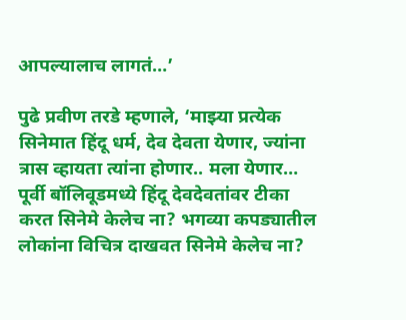आपल्यालाच लागतं…’

पुढे प्रवीण तरडे म्हणाले, ‘माझ्या प्रत्येक सिनेमात हिंदू धर्म, देव देवता येणार, ज्यांना त्रास व्हायता त्यांना होणार.. मला येणार… पूर्वी बॉलिवूडमध्ये हिंदू देवदेवतांवर टीका करत सिनेमे केलेच ना? भगव्या कपड्यातील लोकांना विचित्र दाखवत सिनेमे केलेच ना?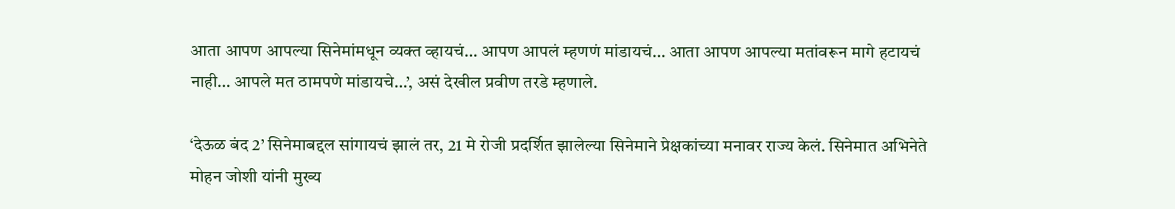आता आपण आपल्या सिनेमांमधून व्यक्त व्हायचं… आपण आपलं म्हणणं मांडायचं… आता आपण आपल्या मतांवरून मागे हटायचं नाही… आपले मत ठामपणे मांडायचे…’, असं देखील प्रवीण तरडे म्हणाले.

‘देऊळ बंद 2’ सिनेमाबद्दल सांगायचं झालं तर, 21 मे रोजी प्रदर्शित झालेल्या सिनेमाने प्रेक्षकांच्या मनावर राज्य केलं. सिनेमात अभिनेते मोहन जोशी यांनी मुख्य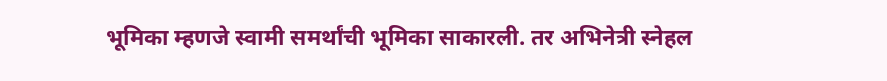भूमिका म्हणजे स्वामी समर्थांची भूमिका साकारली. तर अभिनेत्री स्नेहल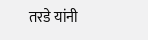तरडे यांनी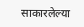साकारलेल्या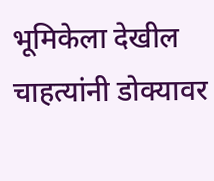भूमिकेला देखील चाहत्यांनी डोक्यावर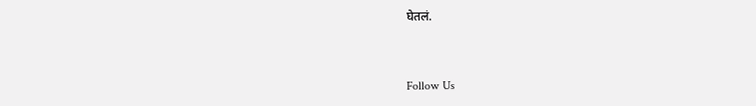घेतलं.



Follow Us